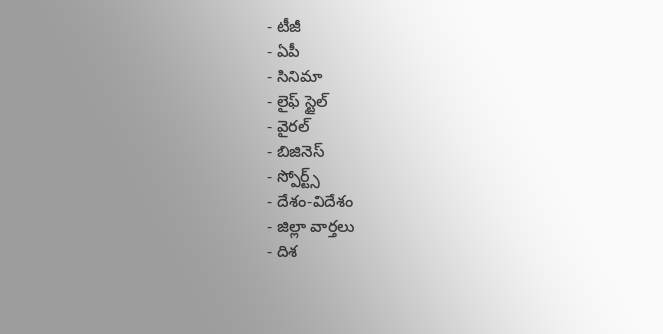- టీజీ
- ఏపీ
- సినిమా
- లైఫ్ స్టైల్
- వైరల్
- బిజినెస్
- స్పోర్ట్స్
- దేశం-విదేశం
- జిల్లా వార్తలు
- దిశ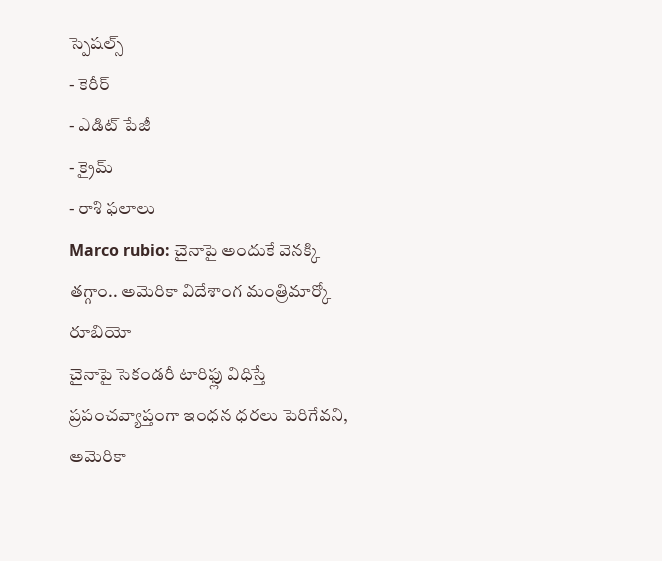స్పెషల్స్
- కెరీర్
- ఎడిట్ పేజీ
- క్రైమ్
- రాశి ఫలాలు
Marco rubio: చైనాపై అందుకే వెనక్కి తగ్గాం.. అమెరికా విదేశాంగ మంత్రిమార్కో రూబియో
చైనాపై సెకండరీ టారిఫ్లు విధిస్తే ప్రపంచవ్యాప్తంగా ఇంధన ధరలు పెరిగేవని, అమెరికా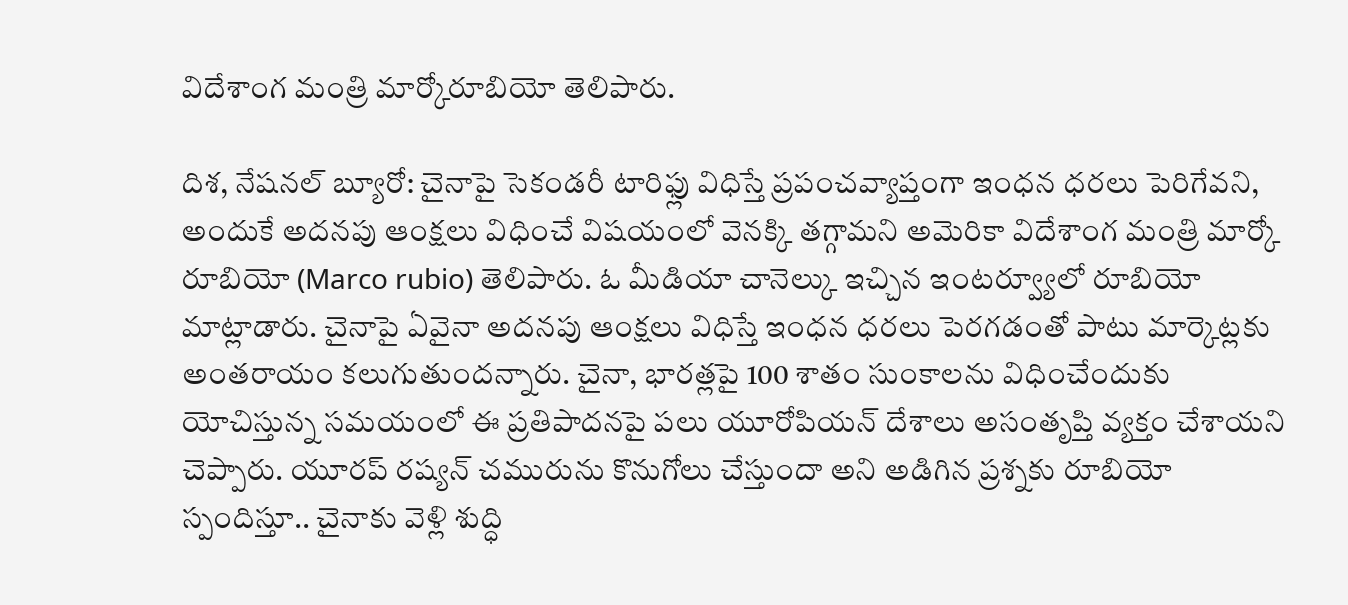విదేశాంగ మంత్రి మార్కోరూబియో తెలిపారు.

దిశ, నేషనల్ బ్యూరో: చైనాపై సెకండరీ టారిఫ్లు విధిస్తే ప్రపంచవ్యాప్తంగా ఇంధన ధరలు పెరిగేవని, అందుకే అదనపు ఆంక్షలు విధించే విషయంలో వెనక్కి తగ్గామని అమెరికా విదేశాంగ మంత్రి మార్కో రూబియో (Marco rubio) తెలిపారు. ఓ మీడియా చానెల్కు ఇచ్చిన ఇంటర్వ్యూలో రూబియో మాట్లాడారు. చైనాపై ఏవైనా అదనపు ఆంక్షలు విధిస్తే ఇంధన ధరలు పెరగడంతో పాటు మార్కెట్లకు అంతరాయం కలుగుతుందన్నారు. చైనా, భారత్లపై 100 శాతం సుంకాలను విధించేందుకు యోచిస్తున్న సమయంలో ఈ ప్రతిపాదనపై పలు యూరోపియన్ దేశాలు అసంతృప్తి వ్యక్తం చేశాయని చెప్పారు. యూరప్ రష్యన్ చమురును కొనుగోలు చేస్తుందా అని అడిగిన ప్రశ్నకు రూబియో స్పందిస్తూ.. చైనాకు వెళ్లి శుద్ధి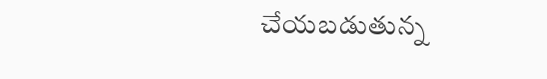చేయబడుతున్న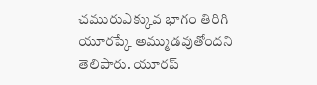చమురుఎక్కువ భాగం తిరిగి యూరప్కే అమ్ముడవుతోందని తెలిపారు. యూరప్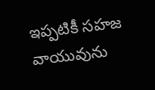ఇప్పటికీ సహజ వాయువును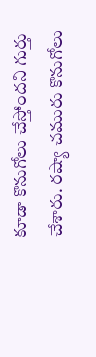కూడా కొనుగోలు చేస్తోందని గుర్తు చేశారు. రష్యా చమురు కొనుగోలు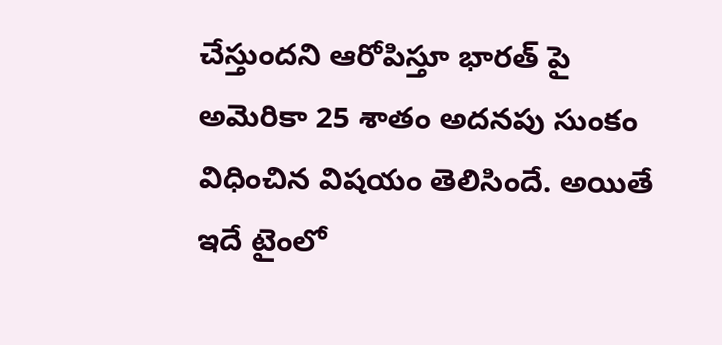చేస్తుందని ఆరోపిస్తూ భారత్ పై అమెరికా 25 శాతం అదనపు సుంకం విధించిన విషయం తెలిసిందే. అయితే ఇదే టైంలో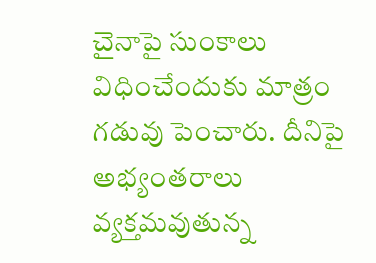చైనాపై సుంకాలు విధించేందుకు మాత్రం గడువు పెంచారు. దీనిపై అభ్యంతరాలు వ్యక్తమవుతున్న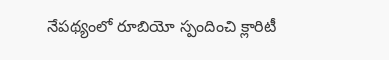నేపథ్యంలో రూబియో స్పందించి క్లారిటీ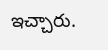ఇచ్చారు.